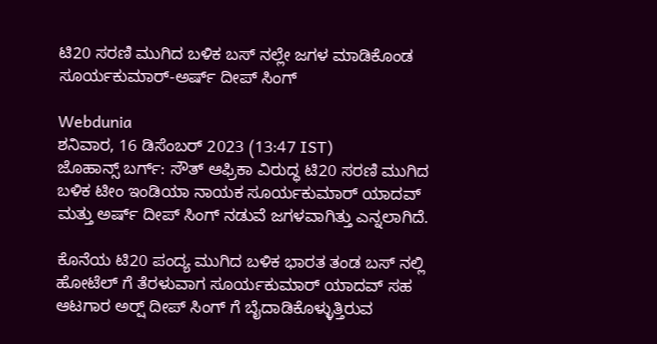ಟಿ20 ಸರಣಿ ಮುಗಿದ ಬಳಿಕ ಬಸ್ ನಲ್ಲೇ ಜಗಳ ಮಾಡಿಕೊಂಡ ಸೂರ್ಯಕುಮಾರ್-ಅರ್ಷ್ ದೀಪ್ ಸಿಂಗ್

Webdunia
ಶನಿವಾರ, 16 ಡಿಸೆಂಬರ್ 2023 (13:47 IST)
ಜೊಹಾನ್ಸ್ ಬರ್ಗ್: ಸೌತ್ ಆಫ್ರಿಕಾ ವಿರುದ್ಧ ಟಿ20 ಸರಣಿ ಮುಗಿದ ಬಳಿಕ ಟೀಂ ಇಂಡಿಯಾ ನಾಯಕ ಸೂರ್ಯಕುಮಾರ್ ಯಾದವ್ ಮತ್ತು ಅರ್ಷ್ ದೀಪ್ ಸಿಂಗ್ ನಡುವೆ ಜಗಳವಾಗಿತ್ತು ಎನ್ನಲಾಗಿದೆ.

ಕೊನೆಯ ಟಿ20 ಪಂದ್ಯ ಮುಗಿದ ಬಳಿಕ ಭಾರತ ತಂಡ ಬಸ್ ನಲ್ಲಿ ಹೋಟೆಲ್ ಗೆ ತೆರಳುವಾಗ ಸೂರ್ಯಕುಮಾರ್ ಯಾದವ್ ಸಹ ಆಟಗಾರ ಅರ್ಷ್‍ ದೀಪ್ ಸಿಂಗ್ ಗೆ ಬೈದಾಡಿಕೊಳ್ಳುತ್ತಿರುವ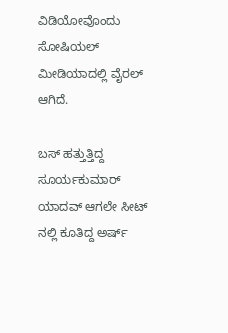ವಿಡಿಯೋವೊಂದು ಸೋಷಿಯಲ್ ಮೀಡಿಯಾದಲ್ಲಿ ವೈರಲ್ ಆಗಿದೆ.

ಬಸ್ ಹತ್ತುತ್ತಿದ್ದ ಸೂರ್ಯಕುಮಾರ್ ಯಾದವ್ ಆಗಲೇ ಸೀಟ್ ನಲ್ಲಿ ಕೂತಿದ್ದ ಅರ್ಷ್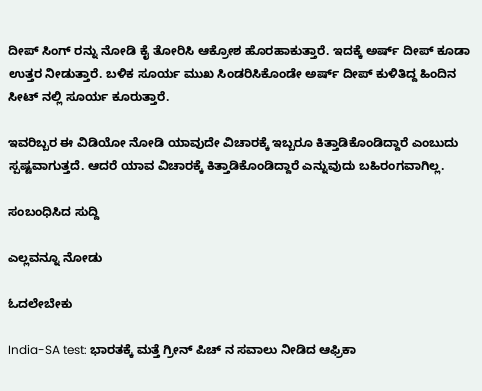ದೀಪ್ ಸಿಂಗ್ ರನ್ನು ನೋಡಿ ಕೈ ತೋರಿಸಿ ಆಕ್ರೋಶ ಹೊರಹಾಕುತ್ತಾರೆ. ಇದಕ್ಕೆ ಅರ್ಷ್ ದೀಪ್ ಕೂಡಾ ಉತ್ತರ ನೀಡುತ್ತಾರೆ. ಬಳಿಕ ಸೂರ್ಯ ಮುಖ ಸಿಂಡರಿಸಿಕೊಂಡೇ ಅರ್ಷ್ ದೀಪ್ ಕುಳಿತಿದ್ದ ಹಿಂದಿನ ಸೀಟ್ ನಲ್ಲಿ ಸೂರ್ಯ ಕೂರುತ್ತಾರೆ.

ಇವರಿಬ್ಬರ ಈ ವಿಡಿಯೋ ನೋಡಿ ಯಾವುದೇ ವಿಚಾರಕ್ಕೆ ಇಬ್ಬರೂ ಕಿತ್ತಾಡಿಕೊಂಡಿದ್ದಾರೆ ಎಂಬುದು ಸ್ಪಷ್ಟವಾಗುತ್ತದೆ. ಆದರೆ ಯಾವ ವಿಚಾರಕ್ಕೆ ಕಿತ್ತಾಡಿಕೊಂಡಿದ್ದಾರೆ ಎನ್ನುವುದು ಬಹಿರಂಗವಾಗಿಲ್ಲ.

ಸಂಬಂಧಿಸಿದ ಸುದ್ದಿ

ಎಲ್ಲವನ್ನೂ ನೋಡು

ಓದಲೇಬೇಕು

India-SA test: ಭಾರತಕ್ಕೆ ಮತ್ತೆ ಗ್ರೀನ್ ಪಿಚ್ ನ ಸವಾಲು ನೀಡಿದ ಆಫ್ರಿಕಾ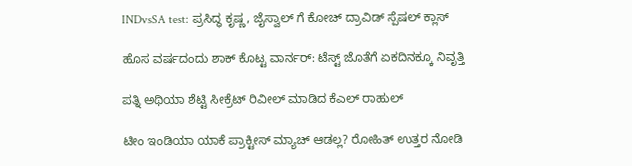INDvsSA test: ಪ್ರಸಿದ್ಧ ಕೃಷ್ಣ, ಜೈಸ್ವಾಲ್ ಗೆ ಕೋಚ್ ದ್ರಾವಿಡ್ ಸ್ಪೆಷಲ್ ಕ್ಲಾಸ್

ಹೊಸ ವರ್ಷದಂದು ಶಾಕ್ ಕೊಟ್ಟ ವಾರ್ನರ್: ಟೆಸ್ಟ್ ಜೊತೆಗೆ ಏಕದಿನಕ್ಕೂ ನಿವೃತ್ತಿ

ಪತ್ನಿ ಅಥಿಯಾ ಶೆಟ್ಟಿ ಸೀಕ್ರೆಟ್ ರಿವೀಲ್ ಮಾಡಿದ ಕೆಎಲ್ ರಾಹುಲ್

ಟೀಂ ಇಂಡಿಯಾ ಯಾಕೆ ಪ್ರಾಕ್ಟೀಸ್ ಮ್ಯಾಚ್ ಆಡಲ್ಲ? ರೋಹಿತ್ ಉತ್ತರ ನೋಡಿ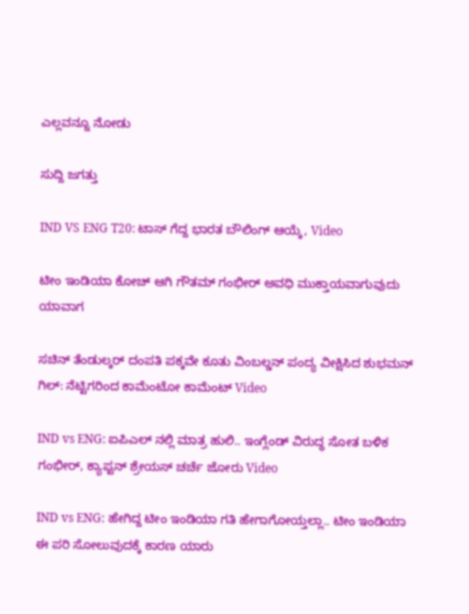ಎಲ್ಲವನ್ನೂ ನೋಡು

ಸುದ್ದಿ ಜಗತ್ತು

IND VS ENG T20: ಟಾಸ್‌ ಗೆದ್ದ ಭಾರತ ಬೌಲಿಂಗ್ ಆಯ್ಕೆ, Video

ಟೀಂ ಇಂಡಿಯಾ ಕೋಚ್ ಆಗಿ ಗೌತಮ್ ಗಂಭೀರ್ ಅವಧಿ ಮುಕ್ತಾಯವಾಗುವುದು ಯಾವಾಗ

ಸಚಿನ್ ತೆಂಡುಲ್ಕರ್ ದಂಪತಿ ಪಕ್ಕವೇ ಕೂತು ವಿಂಬಲ್ಡನ್ ಪಂದ್ಯ ವೀಕ್ಷಿಸಿದ ಶುಭಮನ್ ಗಿಲ್: ನೆಟ್ಟಿಗರಿಂದ ಕಾಮೆಂಟೋ ಕಾಮೆಂಟ್ Video

IND vs ENG: ಐಪಿಎಲ್ ನಲ್ಲಿ ಮಾತ್ರ ಹುಲಿ.. ಇಂಗ್ಲೆಂಡ್ ವಿರುದ್ಧ ಸೋತ ಬಳಿಕ ಗಂಭೀರ್, ಕ್ಯಾಪ್ಟನ್ ಶ್ರೇಯಸ್ ಚರ್ಚೆ ಜೋರು Video

IND vs ENG: ಹೇಗಿದ್ದ ಟೀಂ ಇಂಡಿಯಾ ಗತಿ ಹೇಗಾಗೋಯ್ತಲ್ಲಾ.. ಟೀಂ ಇಂಡಿಯಾ ಈ ಪರಿ ಸೋಲುವುದಕ್ಕೆ ಕಾರಣ ಯಾರು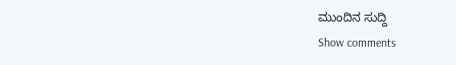ಮುಂದಿನ ಸುದ್ದಿ
Show comments